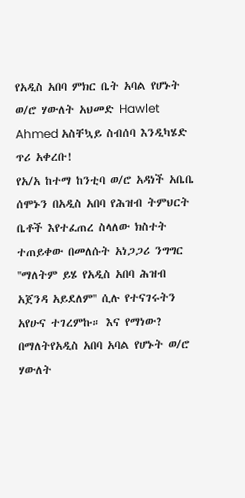የአዲስ አበባ ምክር ቤት አባል የሆኑት ወ/ሮ ሃውለት አህመድ Hawlet Ahmed አስቸኳይ ስብሰባ እንዲካሄድ ጥሪ አቀረቡ!
የአ/አ ከተማ ከንቲባ ወ/ሮ አዳነች አቤቤ ሰሞኑን በአዲስ አበባ የሕዝብ ትምህርት ቤቶች እየተፈጠረ ስላለው ክስተት ተጠይቀው በመለሱት አነጋጋሪ ንግግር ''ማለትም ይሄ የአዲስ አበባ ሕዝብ አጀንዳ አይደለም'' ሲሉ የተናገሩትን አየሁና ተገረምኩ። እና የማነው? በማለትየአዲስ አበባ አባል የሆኑት ወ/ሮ ሃውለት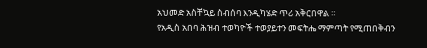አህመድ አስቸኳይ ስብሰባ እንዲካሄድ ጥሪ አቅርበዋል ።
የአዲስ አበባ ሕዝብ ተወካዮች ተወያይተን መፍትሔ ማምጣት የሚጠበቅብን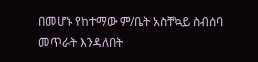በመሆኑ የከተማው ም/ቤት አስቸኳይ ስብሰባ መጥራት እንዳለበት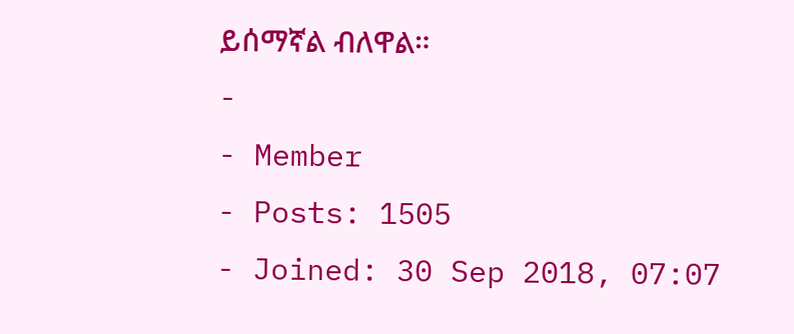ይሰማኛል ብለዋል።
-
- Member
- Posts: 1505
- Joined: 30 Sep 2018, 07:07